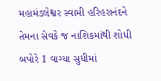મહામંડલેશ્વર સ્વામી હરિહરાનંદને તેમના સેવકે જ નાશિકમાંથી શોધી બપોરે 1 વાગ્યા સુધીમાં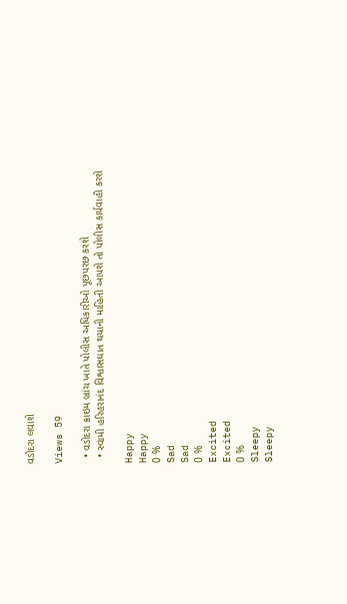વડોદરા લવાશે

Views 59

  • વડોદરા ક્રાઇમ બ્રાંચ ખાતે પોલીસ અધિકારીઓ પૂછપરછ કરશે
  • સ્વામી હરિહરાનંદ વિશ્વાસઘાત થયાની માહિતી આપશે તો પોલીસ કાર્યવાહી કરશે

Happy
Happy
0 %
Sad
Sad
0 %
Excited
Excited
0 %
Sleepy
Sleepy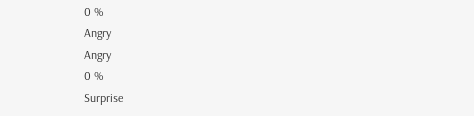0 %
Angry
Angry
0 %
Surprise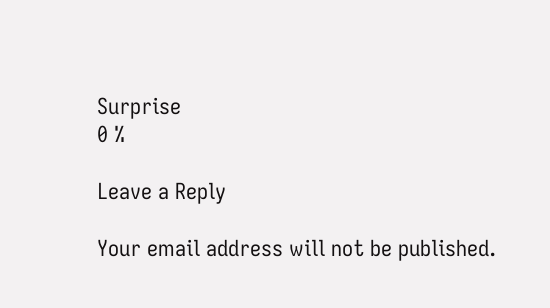Surprise
0 %

Leave a Reply

Your email address will not be published.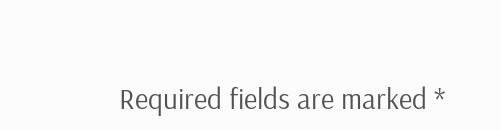Required fields are marked *